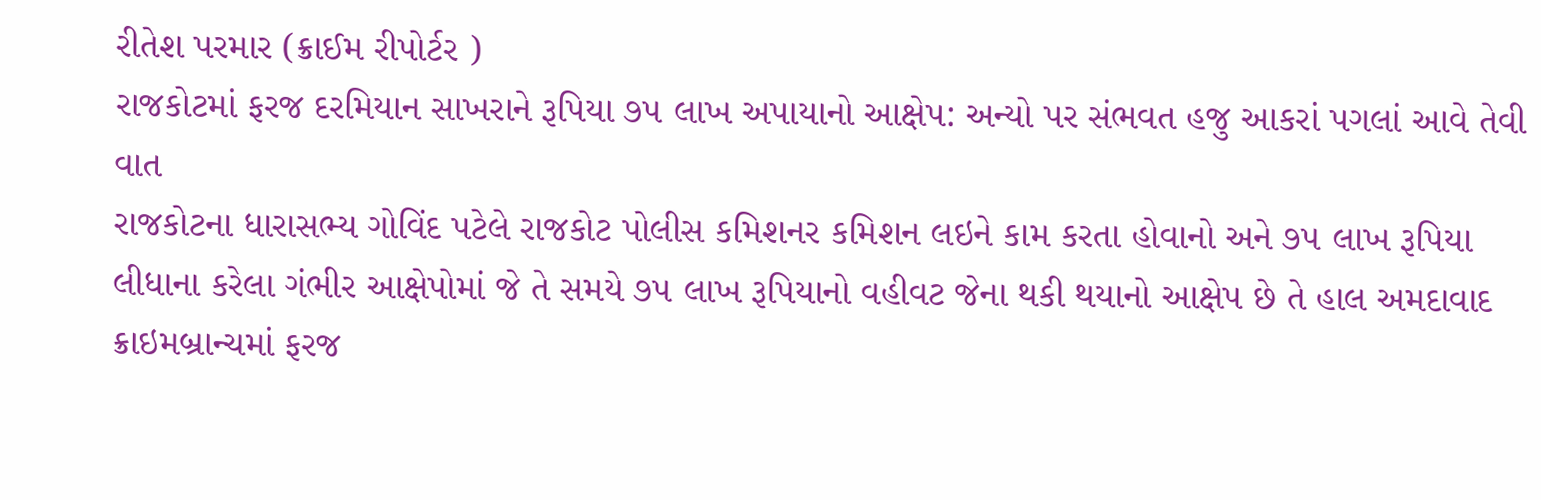રીતેશ પરમાર (ક્રાઈમ રીપોર્ટર )
રાજકોટમાં ફરજ દરમિયાન સાખરાને રૂપિયા ૭૫ લાખ અપાયાનો આક્ષેપ: અન્યો પર સંભવત હજુ આકરાં પગલાં આવે તેવી વાત
રાજકોટના ધારાસભ્ય ગોવિંદ પટેલે રાજકોટ પોલીસ કમિશનર કમિશન લઇને કામ કરતા હોવાનો અને ૭૫ લાખ રૂપિયા લીધાના કરેલા ગંભીર આક્ષેપોમાં જે તે સમયે ૭૫ લાખ રૂપિયાનો વહીવટ જેના થકી થયાનો આક્ષેપ છે તે હાલ અમદાવાદ ક્રાઇમબ્રાન્ચમાં ફરજ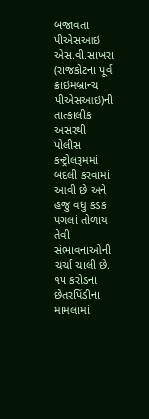બજાવતા પીએસઆઇ એસ.વી.સાખરા (રાજકોટના પૂર્વ ક્રાઇમબ્રાન્ચ પીએસઆઇ)ની તાત્કાલીક અસરથી પોલીસ કન્ટ્રોલરૂમમાં બદલી કરવામાં આવી છે અને હજુ વધુ કડક પગલાં તોળાય તેવી સંભાવનાઓની ચર્ચા ચાલી છે.
૧૫ કરોડના છેતરપિંડીના મામલામાં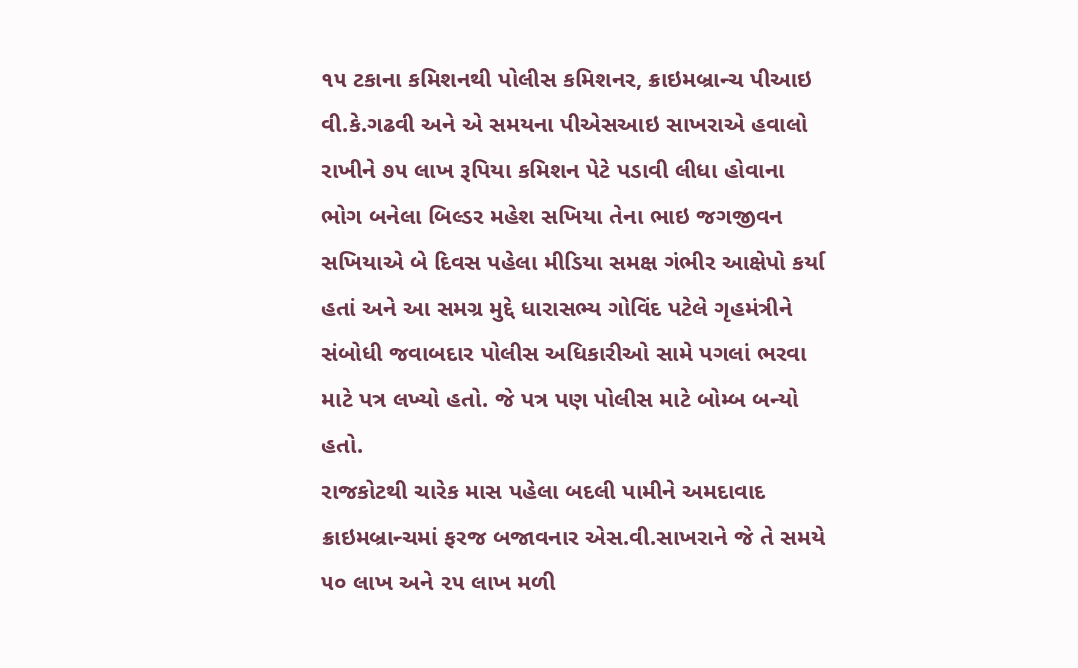૧૫ ટકાના કમિશનથી પોલીસ કમિશનર, ક્રાઇમબ્રાન્ચ પીઆઇ વી.કે.ગઢવી અને એ સમયના પીએસઆઇ સાખરાએ હવાલો રાખીને ૭૫ લાખ રૂપિયા કમિશન પેટે પડાવી લીધા હોવાના ભોગ બનેલા બિલ્ડર મહેશ સખિયા તેના ભાઇ જગજીવન સખિયાએ બે દિવસ પહેલા મીડિયા સમક્ષ ગંભીર આક્ષેપો કર્યા હતાં અને આ સમગ્ર મુદ્દે ધારાસભ્ય ગોવિંદ પટેલે ગૃહમંત્રીને સંબોધી જવાબદાર પોલીસ અધિકારીઓ સામે પગલાં ભરવા માટે પત્ર લખ્યો હતો. જે પત્ર પણ પોલીસ માટે બોમ્બ બન્યો હતો.
રાજકોટથી ચારેક માસ પહેલા બદલી પામીને અમદાવાદ ક્રાઇમબ્રાન્ચમાં ફરજ બજાવનાર એસ.વી.સાખરાને જે તે સમયે ૫૦ લાખ અને ૨૫ લાખ મળી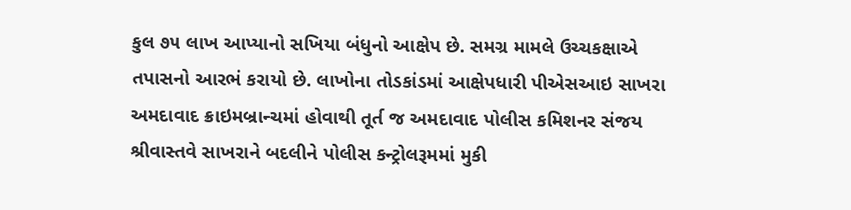કુલ ૭૫ લાખ આપ્યાનો સખિયા બંધુનો આક્ષેપ છે. સમગ્ર મામલે ઉચ્ચકક્ષાએ તપાસનો આરભં કરાયો છે. લાખોના તોડકાંડમાં આક્ષેપધારી પીએસઆઇ સાખરા અમદાવાદ ક્રાઇમબ્રાન્ચમાં હોવાથી તૂર્ત જ અમદાવાદ પોલીસ કમિશનર સંજય શ્રીવાસ્તવે સાખરાને બદલીને પોલીસ કન્ટ્રોલરૂમમાં મુકી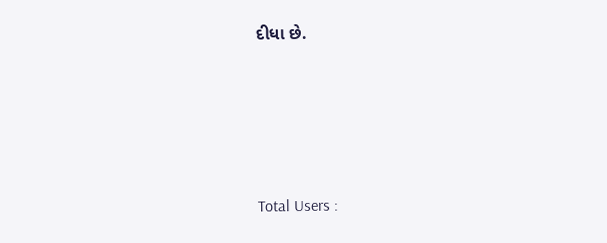દીધા છે.





Total Users :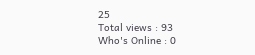25
Total views : 93
Who's Online : 0